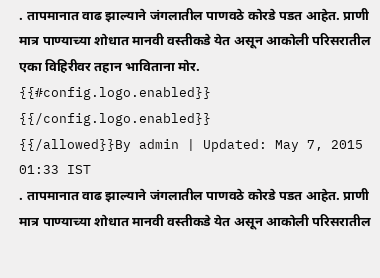. तापमानात वाढ झाल्याने जंगलातील पाणवठे कोरडे पडत आहेत. प्राणी मात्र पाण्याच्या शोधात मानवी वस्तीकडे येत असून आकोली परिसरातील एका विहिरीवर तहान भाविताना मोर.
{{#config.logo.enabled}} {{/config.logo.enabled}}
{{/allowed}}By admin | Updated: May 7, 2015 01:33 IST
. तापमानात वाढ झाल्याने जंगलातील पाणवठे कोरडे पडत आहेत. प्राणी मात्र पाण्याच्या शोधात मानवी वस्तीकडे येत असून आकोली परिसरातील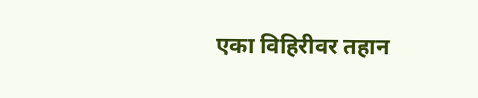एका विहिरीवर तहान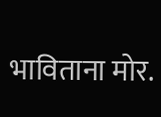भाविताना मोर.